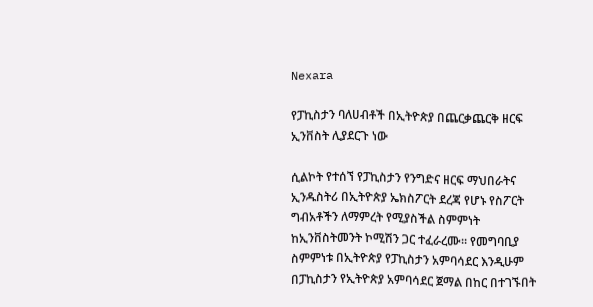Nexara

የፓኪስታን ባለሀብቶች በኢትዮጵያ በጨርቃጨርቅ ዘርፍ ኢንቨስት ሊያደርጉ ነው

ሲልኮት የተሰኘ የፓኪስታን የንግድና ዘርፍ ማህበራትና ኢንዱስትሪ በኢትዮጵያ ኤክስፖርት ደረጃ የሆኑ የስፖርት ግብአቶችን ለማምረት የሚያስችል ስምምነት ከኢንቨስትመንት ኮሚሽን ጋር ተፈራረሙ። የመግባቢያ ስምምነቱ በኢትዮጵያ የፓኪስታን አምባሳደር እንዲሁም በፓኪስታን የኢትዮጵያ አምባሳደር ጀማል በከር በተገኙበት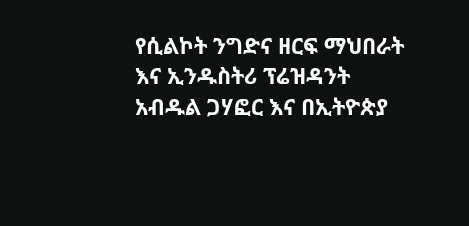የሲልኮት ንግድና ዘርፍ ማህበራት እና ኢንዱስትሪ ፕሬዝዳንት አብዱል ጋሃፎር እና በኢትዮጵያ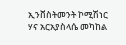ኢንቨስትመንት ኮሚሽነር ሃና አርአያስላሴ መካከል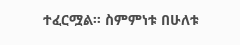ተፈርሟል። ስምምነቱ በሁለቱ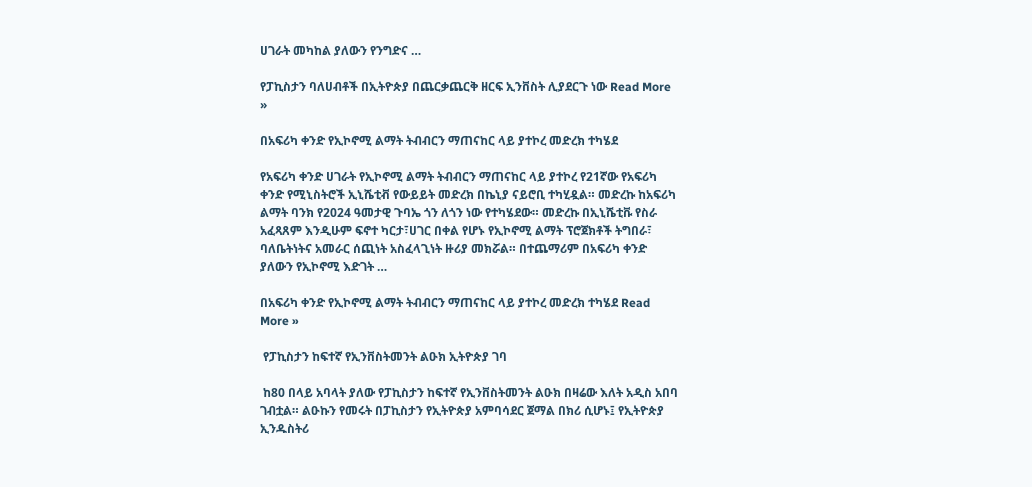ሀገራት መካከል ያለውን የንግድና …

የፓኪስታን ባለሀብቶች በኢትዮጵያ በጨርቃጨርቅ ዘርፍ ኢንቨስት ሊያደርጉ ነው Read More »

በአፍሪካ ቀንድ የኢኮኖሚ ልማት ትብብርን ማጠናከር ላይ ያተኮረ መድረክ ተካሄደ

የአፍሪካ ቀንድ ሀገራት የኢኮኖሚ ልማት ትብብርን ማጠናከር ላይ ያተኮረ የ21ኛው የአፍሪካ ቀንድ የሚኒስትሮች ኢኒሼቲቭ የውይይት መድረክ በኬኒያ ናይሮቢ ተካሂዷል። መድረኩ ከአፍሪካ ልማት ባንክ የ2024 ዓመታዊ ጉባኤ ጎን ለጎን ነው የተካሄደው። መድረኩ በኢኒሼቲቩ የስራ አፈጻጸም እንዲሁም ፍኖተ ካርታ፣ሀገር በቀል የሆኑ የኢኮኖሚ ልማት ፕሮጀክቶች ትግበራ፣ ባለቤትነትና አመራር ሰጪነት አስፈላጊነት ዙሪያ መክሯል። በተጨማሪም በአፍሪካ ቀንድ ያለውን የኢኮኖሚ እድገት …

በአፍሪካ ቀንድ የኢኮኖሚ ልማት ትብብርን ማጠናከር ላይ ያተኮረ መድረክ ተካሄደ Read More »

 የፓኪስታን ከፍተኛ የኢንቨስትመንት ልዑክ ኢትዮጵያ ገባ

 ከ80 በላይ አባላት ያለው የፓኪስታን ከፍተኛ የኢንቨስትመንት ልዑክ በዛሬው እለት አዲስ አበባ ገብቷል። ልዑኩን የመሩት በፓኪስታን የኢትዮጵያ አምባሳደር ጀማል በክሪ ሲሆኑ፤ የኢትዮጵያ ኢንዱስትሪ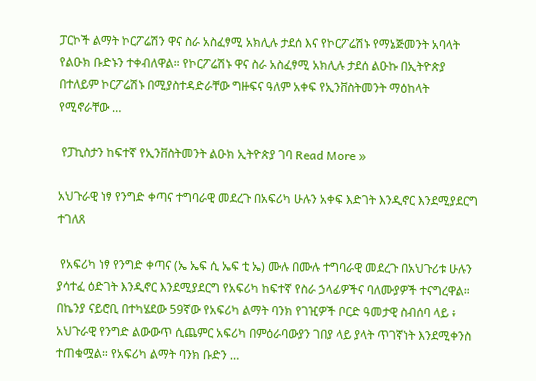ፓርኮች ልማት ኮርፖሬሽን ዋና ስራ አስፈፃሚ አክሊሉ ታደሰ እና የኮርፖሬሽኑ የማኔጅመንት አባላት የልዑክ ቡድኑን ተቀብለዋል። የኮርፖሬሽኑ ዋና ስራ አስፈፃሚ አክሊሉ ታደሰ ልዑኩ በኢትዮጵያ በተለይም ኮርፖሬሽኑ በሚያስተዳድራቸው ግዙፍና ዓለም አቀፍ የኢንቨስትመንት ማዕከላት የሚኖራቸው …

 የፓኪስታን ከፍተኛ የኢንቨስትመንት ልዑክ ኢትዮጵያ ገባ Read More »

አህጉራዊ ነፃ የንግድ ቀጣና ተግባራዊ መደረጉ በአፍሪካ ሁሉን አቀፍ እድገት እንዲኖር እንደሚያደርግ ተገለጸ

 የአፍሪካ ነፃ የንግድ ቀጣና (ኤ ኤፍ ሲ ኤፍ ቲ ኤ) ሙሉ በሙሉ ተግባራዊ መደረጉ በአህጉሪቱ ሁሉን ያሳተፈ ዕድገት እንዲኖር እንደሚያደርግ የአፍሪካ ከፍተኛ የስራ ኃላፊዎችና ባለሙያዎች ተናግረዋል። በኬንያ ናይሮቢ በተካሄደው 59ኛው የአፍሪካ ልማት ባንክ የገዢዎች ቦርድ ዓመታዊ ስብሰባ ላይ ፥ አህጉራዊ የንግድ ልውውጥ ሲጨምር አፍሪካ በምዕራባውያን ገበያ ላይ ያላት ጥገኛነት እንደሚቀንስ ተጠቁሟል። የአፍሪካ ልማት ባንክ ቡድን …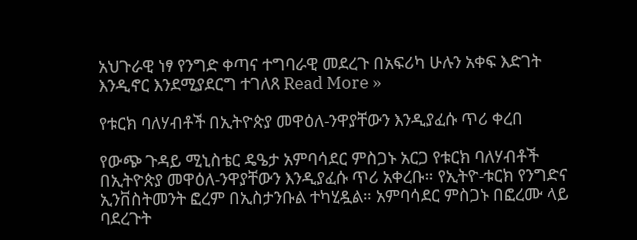አህጉራዊ ነፃ የንግድ ቀጣና ተግባራዊ መደረጉ በአፍሪካ ሁሉን አቀፍ እድገት እንዲኖር እንደሚያደርግ ተገለጸ Read More »

የቱርክ ባለሃብቶች በኢትዮጵያ መዋዕለ-ንዋያቸውን እንዲያፈሱ ጥሪ ቀረበ

የውጭ ጉዳይ ሚኒስቴር ዴዔታ አምባሳደር ምስጋኑ አርጋ የቱርክ ባለሃብቶች በኢትዮጵያ መዋዕለ-ንዋያቸውን እንዲያፈሱ ጥሪ አቀረቡ። የኢትዮ-ቱርክ የንግድና ኢንቨስትመንት ፎረም በኢስታንቡል ተካሂዷል። አምባሳደር ምስጋኑ በፎረሙ ላይ ባደረጉት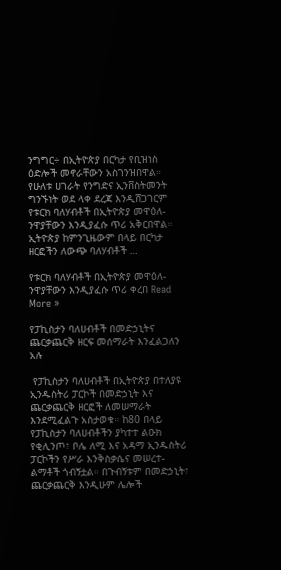ንግግር÷ በኢትዮጵያ በርካታ የቢዝነስ ዕድሎች መኖራቸውን አስገንዝበዋል። የሁለቱ ሀገራት የንግድና ኢንቨስትመንት ግንኙነት ወደ ላቀ ደረጃ እንዲሸጋገርም የቱርክ ባለሃብቶች በኢትዮጵያ መዋዕለ-ንዋያቸውን እንዲያፈሱ ጥሪ አቅርበዋል። ኢትዮጵያ ከምንጊዜውም በላይ በርካታ ዘርፎችን ለውጭ ባለሃብቶች …

የቱርክ ባለሃብቶች በኢትዮጵያ መዋዕለ-ንዋያቸውን እንዲያፈሱ ጥሪ ቀረበ Read More »

የፓኪስታን ባለሀብቶች በመድኃኒትና ጨርቃጨርቅ ዘርፍ መሰማራት እንፈልጋለን አሉ

 የፓኪስታን ባለሀብቶች በኢትዮጵያ በተለያዩ ኢንዱስትሪ ፓርኮች በመድኃኒት እና ጨርቃጨርቅ ዘርፎች ለመሠማራት እንደሚፈልጉ አስታወቁ። ከ80 በላይ የፓኪስታን ባለሀብቶችን ያካተተ ልዑክ የቂሊንጦ፣ ቦሌ ለሚ እና አዳማ ኢንዱስትሪ ፓርኮችን የሥራ እንቅስቃሴና መሠረተ-ልማቶች ጎብኝቷል። በጉብኝቱም በመድኃኒት፣ ጨርቃጨርቅ እንዲሁም ሌሎች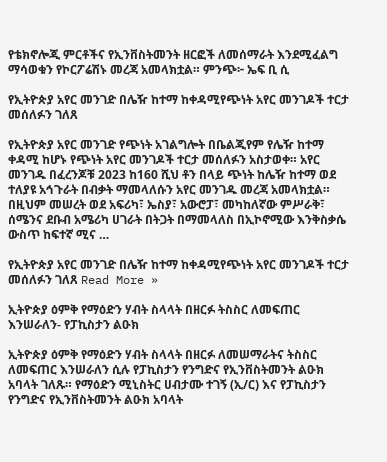የቴክኖሎጂ ምርቶችና የኢንቨስትመንት ዘርፎች ለመሰማራት እንደሚፈልግ ማሳወቁን የኮርፖሬሽኑ መረጃ አመላክቷል። ምንጭ፦ ኤፍ ቢ ሲ

የኢትዮጵያ አየር መንገድ በሌዥ ከተማ ከቀዳሚየጭነት አየር መንገዶች ተርታ መሰለፉን ገለጸ

የኢትዮጵያ አየር መንገድ የጭነት አገልግሎት በቤልጂየም የሌዥ ከተማ ቀዳሚ ከሆኑ የጭነት አየር መንገዶች ተርታ መሰለፉን አስታወቀ። አየር መንገዱ በፈረንጆቹ 2023 ከ160 ሺህ ቶን በላይ ጭነት ከሌዥ ከተማ ወደ ተለያዩ አኅጉራት በብቃት ማመላለሱን አየር መንገዱ መረጃ አመላክቷል። በዚህም መሠረት ወደ አፍሪካ፣ ኤስያ፣ አውሮፓ፣ መካከለኛው ምሥራቅ፣ ሰሜንና ደቡብ አሜሪካ ሀገራት በትጋት በማመላለስ በኢኮኖሚው እንቅስቃሴ ውስጥ ከፍተኛ ሚና …

የኢትዮጵያ አየር መንገድ በሌዥ ከተማ ከቀዳሚየጭነት አየር መንገዶች ተርታ መሰለፉን ገለጸ Read More »

ኢትዮጵያ ዕምቅ የማዕድን ሃብት ስላላት በዘርፉ ትስስር ለመፍጠር እንሠራለን- የፓኪስታን ልዑክ

ኢትዮጵያ ዕምቅ የማዕድን ሃብት ስላላት በዘርፉ ለመሠማራትና ትስስር ለመፍጠር እንሠራለን ሲሉ የፓኪስታን የንግድና የኢንቨስትመንት ልዑክ አባላት ገለጹ። የማዕድን ሚኒስትር ሀብታሙ ተገኝ (ኢ/ር) እና የፓኪስታን የንግድና የኢንቨስትመንት ልዑክ አባላት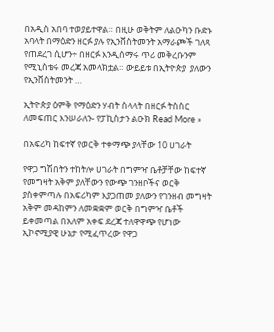በአዲስ አበባ ተወያይተዋል። በዚሁ ወቅትም ለልዑካን ቡድኑ አባላት በማዕድን ዘርፉ ያሉ የኢንቨስትመንት አማራጮች ገለጻ የጠደረገ ሲሆን÷ በዘርፉ እንዲሰማሩ ጥሪ መቅረቡንም የሚኒስቴሩ መረጃ አመላክቷል። ውይይቱ በኢትዮጵያ  ያለውን የኢንቨስትመንት …

ኢትዮጵያ ዕምቅ የማዕድን ሃብት ስላላት በዘርፉ ትስስር ለመፍጠር እንሠራለን- የፓኪስታን ልዑክ Read More »

በአፍሪካ ከፍተኛ የወርቅ ተቀማጭ ያላቸው 10 ሀገራት

የዋጋ ግሽበትን ተከትሎ ሀገራት በግምዣ ቤቶቻቸው ከፍተኛ የመግዛት አቅም ያለቸውን የውጭ ገንዘቦችና ወርቅ ያስቀምጣሉ በአፍሪካም እያጋጠመ ያለውን የገንዘብ መግዛት አቅም መዳከምን ለመቋቋም ወርቅ በግምዣ ቤቶች ይቀመጣል በአለም አቀፍ ደረጃ ተለዋዋጭ የሆነው ኢኮኖሚያዊ ሁኔታ የሚፈጥረው የዋጋ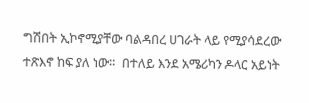ግሽበት ኢኮኖሚያቸው ባልዳበረ ሀገራት ላይ የሚያሳደረው ተጽእኖ ከፍ ያለ ነው።  በተለይ እንደ አሜሪካን ዶላር አይነት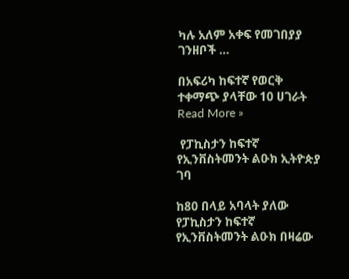ካሉ አለም አቀፍ የመገበያያ ገንዘቦች …

በአፍሪካ ከፍተኛ የወርቅ ተቀማጭ ያላቸው 10 ሀገራት Read More »

 የፓኪስታን ከፍተኛ የኢንቨስትመንት ልዑክ ኢትዮጵያ ገባ

ከ80 በላይ አባላት ያለው የፓኪስታን ከፍተኛ የኢንቨስትመንት ልዑክ በዛሬው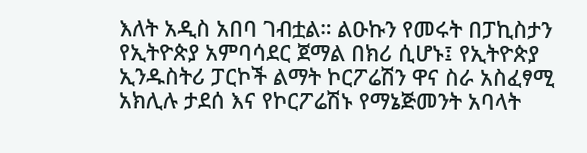እለት አዲስ አበባ ገብቷል። ልዑኩን የመሩት በፓኪስታን የኢትዮጵያ አምባሳደር ጀማል በክሪ ሲሆኑ፤ የኢትዮጵያ ኢንዱስትሪ ፓርኮች ልማት ኮርፖሬሽን ዋና ስራ አስፈፃሚ አክሊሉ ታደሰ እና የኮርፖሬሽኑ የማኔጅመንት አባላት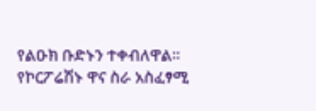የልዑክ ቡድኑን ተቀብለዋል። የኮርፖሬሽኑ ዋና ስራ አስፈፃሚ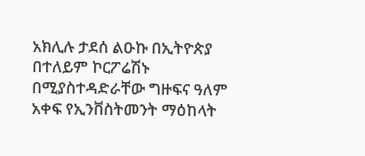አክሊሉ ታደሰ ልዑኩ በኢትዮጵያ በተለይም ኮርፖሬሽኑ በሚያስተዳድራቸው ግዙፍና ዓለም አቀፍ የኢንቨስትመንት ማዕከላት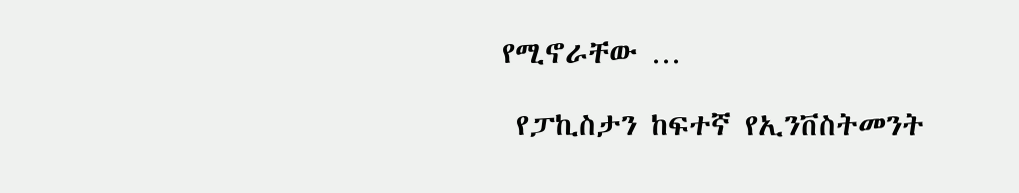የሚኖራቸው …

 የፓኪስታን ከፍተኛ የኢንቨስትመንት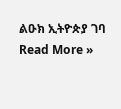ልዑክ ኢትዮጵያ ገባ Read More »